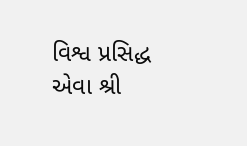વિશ્વ પ્રસિદ્ધ એવા શ્રી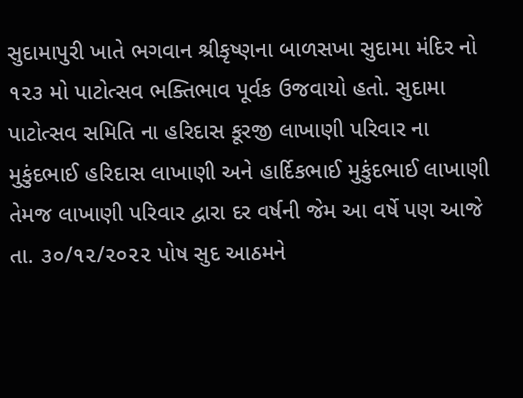સુદામાપુરી ખાતે ભગવાન શ્રીકૃષ્ણના બાળસખા સુદામા મંદિર નો ૧૨૩ મો પાટોત્સવ ભક્તિભાવ પૂર્વક ઉજવાયો હતો. સુદામા પાટોત્સવ સમિતિ ના હરિદાસ કૂરજી લાખાણી પરિવાર ના મુકુંદભાઈ હરિદાસ લાખાણી અને હાર્દિકભાઈ મુકુંદભાઈ લાખાણી તેમજ લાખાણી પરિવાર દ્વારા દર વર્ષની જેમ આ વર્ષે પણ આજે તા. ૩૦/૧૨/૨૦૨૨ પોષ સુદ આઠમને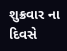શુક્રવાર ના દિવસે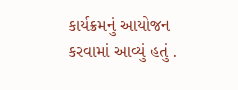કાર્યક્રમનું આયોજન કરવામાં આવ્યું હતું .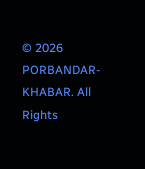© 2026 PORBANDAR-KHABAR. All Rights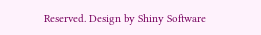Reserved. Design by Shiny Software